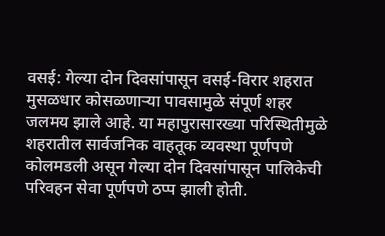वसई: गेल्या दोन दिवसांपासून वसई-विरार शहरात मुसळधार कोसळणाऱ्या पावसामुळे संपूर्ण शहर जलमय झाले आहे. या महापुरासारख्या परिस्थितीमुळे शहरातील सार्वजनिक वाहतूक व्यवस्था पूर्णपणे कोलमडली असून गेल्या दोन दिवसांपासून पालिकेची परिवहन सेवा पूर्णपणे ठप्प झाली होती.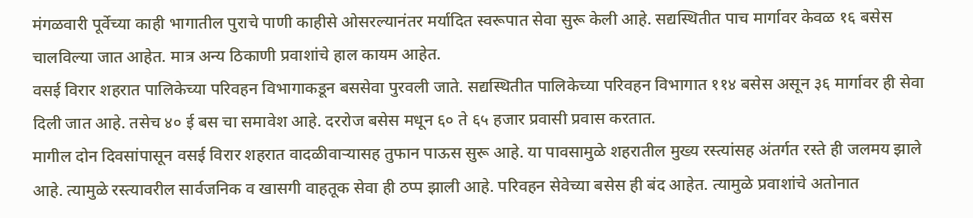मंगळवारी पूर्वेच्या काही भागातील पुराचे पाणी काहीसे ओसरल्यानंतर मर्यादित स्वरूपात सेवा सुरू केली आहे. सद्यस्थितीत पाच मार्गावर केवळ १६ बसेस चालविल्या जात आहेत. मात्र अन्य ठिकाणी प्रवाशांचे हाल कायम आहेत.
वसई विरार शहरात पालिकेच्या परिवहन विभागाकडून बससेवा पुरवली जाते. सद्यस्थितीत पालिकेच्या परिवहन विभागात ११४ बसेस असून ३६ मार्गावर ही सेवा दिली जात आहे. तसेच ४० ई बस चा समावेश आहे. दररोज बसेस मधून ६० ते ६५ हजार प्रवासी प्रवास करतात.
मागील दोन दिवसांपासून वसई विरार शहरात वादळीवाऱ्यासह तुफान पाऊस सुरू आहे. या पावसामुळे शहरातील मुख्य रस्त्यांसह अंतर्गत रस्ते ही जलमय झाले आहे. त्यामुळे रस्त्यावरील सार्वजनिक व खासगी वाहतूक सेवा ही ठप्प झाली आहे. परिवहन सेवेच्या बसेस ही बंद आहेत. त्यामुळे प्रवाशांचे अतोनात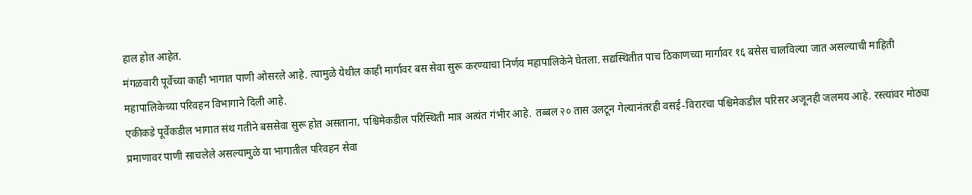हाल होत आहेत.
मंगळवारी पूर्वेच्या काही भागात पाणी ओसरले आहे. त्यामुळे येथील काही मार्गावर बस सेवा सुरू करण्याचा निर्णय महापालिकेने घेतला. सद्यस्थितीत पाच ठिकाणच्या मार्गावर १६ बसेस चालविल्या जात असल्याची माहिती महापालिकेच्या परिवहन विभागाने दिली आहे.
एकीकडे पूर्वेकडील भागात संथ गतीने बससेवा सुरू होत असताना, पश्चिमेकडील परिस्थिती मात्र अत्यंत गंभीर आहे. तब्बल २० तास उलटून गेल्यानंतरही वसई-विरारचा पश्चिमेकडील परिसर अजूनही जलमय आहे. रस्त्यांवर मोठ्या प्रमाणावर पाणी साचलेले असल्यामुळे या भागातील परिवहन सेवा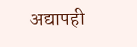अद्यापही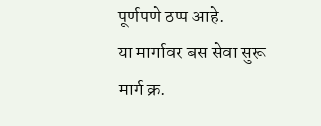पूर्णपणे ठप्प आहे.
या मार्गावर बस सेवा सुरू
मार्ग क्र.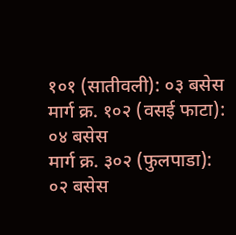१०१ (सातीवली): ०३ बसेस
मार्ग क्र. १०२ (वसई फाटा): ०४ बसेस
मार्ग क्र. ३०२ (फुलपाडा): ०२ बसेस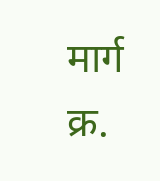मार्ग क्र.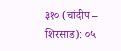३१० (चांदीप – शिरसाड): ०५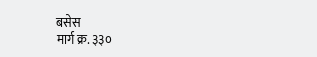बसेस
मार्ग क्र. ३३०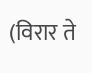(विरार ते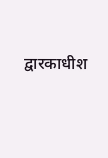द्वारकाधीश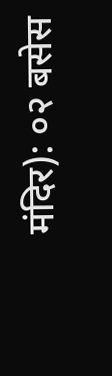मंदिर): ०२ बसेस